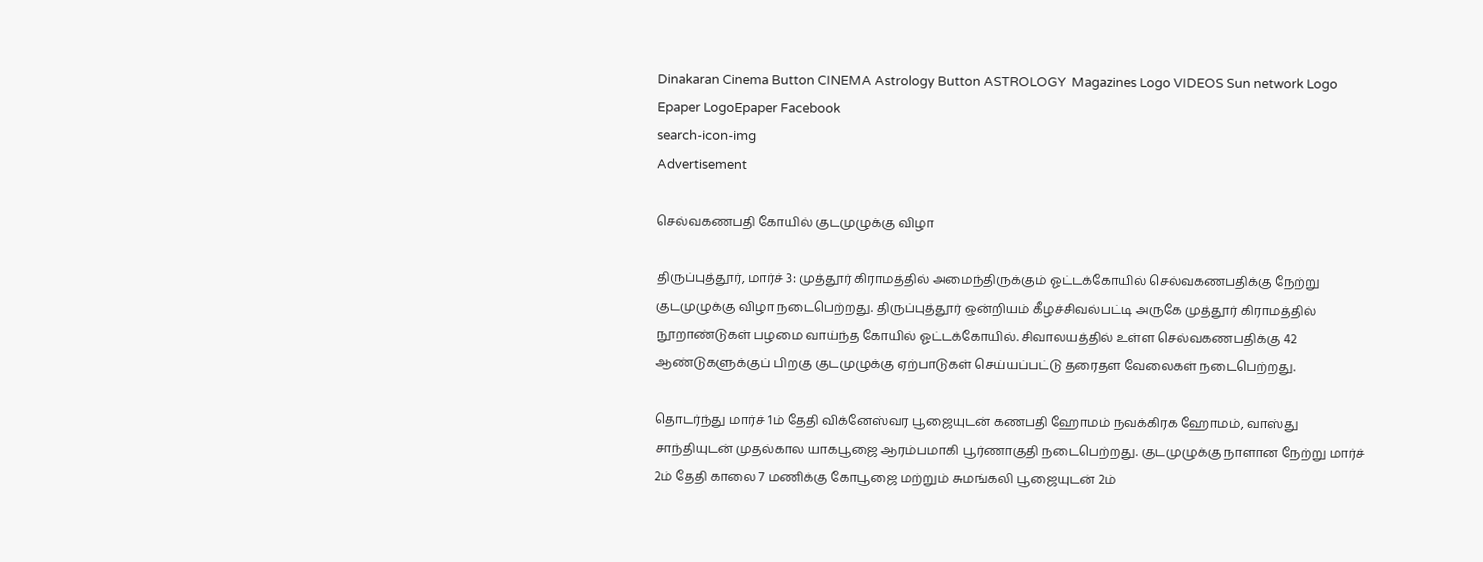Dinakaran Cinema Button CINEMA Astrology Button ASTROLOGY  Magazines Logo VIDEOS Sun network Logo Epaper LogoEpaper Facebook
search-icon-img
Advertisement

செல்வகணபதி கோயில் குடமுழுக்கு விழா

திருப்புத்தூர், மார்ச் 3: முத்தூர் கிராமத்தில் அமைந்திருக்கும் ஓட்டக்கோயில் செல்வகணபதிக்கு நேற்று குடமுழுக்கு விழா நடைபெற்றது. திருப்புத்தூர் ஒன்றியம் கீழச்சிவல்பட்டி அருகே முத்தூர் கிராமத்தில் நூறாண்டுகள் பழமை வாய்ந்த கோயில் ஓட்டக்கோயில். சிவாலயத்தில் உள்ள செல்வகணபதிக்கு 42 ஆண்டுகளுக்குப் பிறகு குடமுழுக்கு ஏற்பாடுகள் செய்யப்பட்டு தரைதள வேலைகள் நடைபெற்றது.

தொடர்ந்து மார்ச் 1ம் தேதி விக்னேஸ்வர பூஜையுடன் கணபதி ஹோமம் நவக்கிரக ஹோமம், வாஸ்து சாந்தியுடன் முதல்கால யாகபூஜை ஆரம்பமாகி பூர்ணாகுதி நடைபெற்றது. குடமுழுக்கு நாளான நேற்று மார்ச் 2ம் தேதி காலை 7 மணிக்கு கோபூஜை மற்றும் சுமங்கலி பூஜையுடன் 2ம்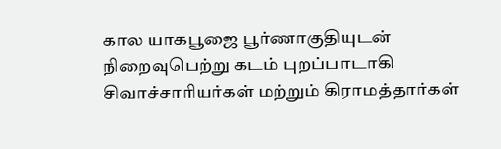கால யாகபூஜை பூர்ணாகுதியுடன் நிறைவுபெற்று கடம் புறப்பாடாகி சிவாச்சாரியர்கள் மற்றும் கிராமத்தார்கள்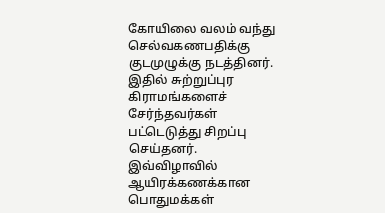கோயிலை வலம் வந்து செல்வகணபதிக்கு குடமுழுக்கு நடத்தினர். இதில் சுற்றுப்புர கிராமங்களைச் சேர்ந்தவர்கள் பட்டெடுத்து சிறப்பு செய்தனர். இவ்விழாவில் ஆயிரக்கணக்கான பொதுமக்கள்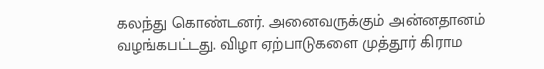கலந்து கொண்டனர். அனைவருக்கும் அன்னதானம் வழங்கபட்டது. விழா ஏற்பாடுகளை முத்தூர் கிராம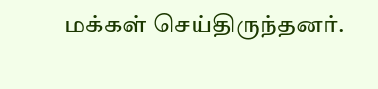மக்கள் செய்திருந்தனர்.